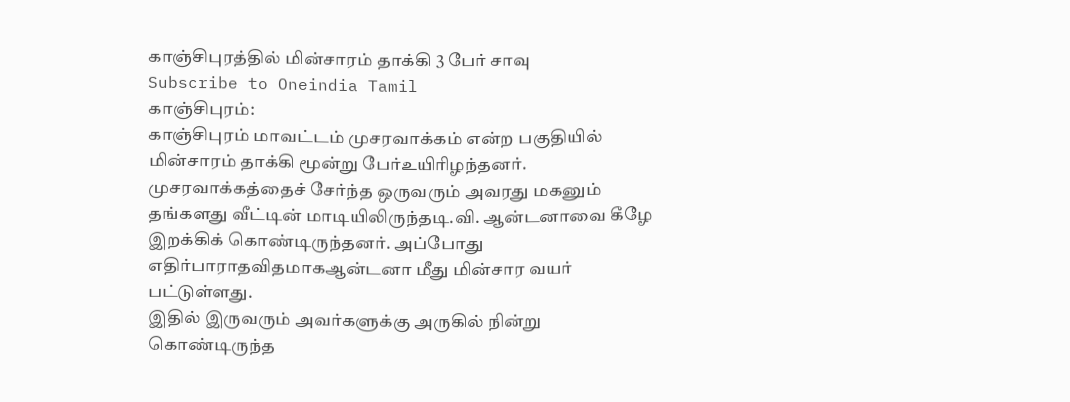காஞ்சிபுரத்தில் மின்சாரம் தாக்கி 3 பேர் சாவு
Subscribe to Oneindia Tamil
காஞ்சிபுரம்:
காஞ்சிபுரம் மாவட்டம் முசரவாக்கம் என்ற பகுதியில் மின்சாரம் தாக்கி மூன்று பேர்உயிரிழந்தனர்.
முசரவாக்கத்தைச் சேர்ந்த ஒருவரும் அவரது மகனும் தங்களது வீட்டின் மாடியிலிருந்தடி.வி. ஆன்டனாவை கீழே இறக்கிக் கொண்டிருந்தனர். அப்போது எதிர்பாராதவிதமாகஆன்டனா மீது மின்சார வயர் பட்டுள்ளது.
இதில் இருவரும் அவர்களுக்கு அருகில் நின்று கொண்டிருந்த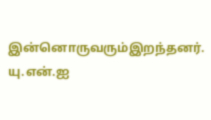இன்னொருவரும்இறந்தனர்.
யு.என்.ஐ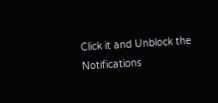Click it and Unblock the Notifications